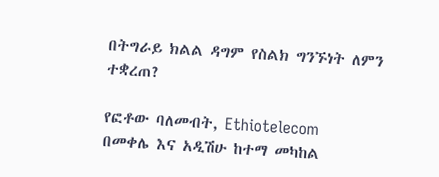በትግራይ ክልል ዳግም የስልክ ግንኙነት ለምን ተቋረጠ?

የፎቶው ባለመብት, Ethiotelecom
በመቀሌ እና አዲሽሁ ከተማ መካከል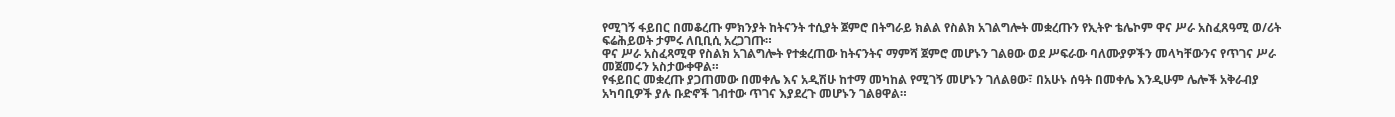የሚገኝ ፋይበር በመቆረጡ ምክንያት ከትናንት ተሲያት ጀምሮ በትግራይ ክልል የስልክ አገልግሎት መቋረጡን የኢትዮ ቴሌኮም ዋና ሥራ አስፈጸዓሚ ወ/ሪት ፍሬሕይወት ታምሩ ለቢቢሲ አረጋገጡ።
ዋና ሥራ አስፈጻሚዋ የስልክ አገልግሎት የተቋረጠው ከትናንትና ማምሻ ጀምሮ መሆኑን ገልፀው ወደ ሥፍራው ባለሙያዎችን መላካቸውንና የጥገና ሥራ መጀመሩን አስታውቀዋል።
የፋይበር መቋረጡ ያጋጠመው በመቀሌ እና አዲሽሁ ከተማ መካከል የሚገኝ መሆኑን ገለልፀው፣ በአሁኑ ሰዓት በመቀሌ እንዲሁም ሌሎች አቅራብያ አካባቢዎች ያሉ ቡድኖች ገብተው ጥገና እያደረጉ መሆኑን ገልፀዋል።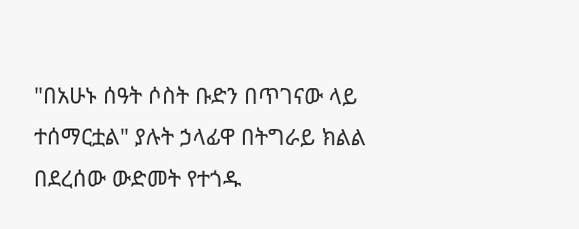"በአሁኑ ሰዓት ሶስት ቡድን በጥገናው ላይ ተሰማርቷል" ያሉት ኃላፊዋ በትግራይ ክልል በደረሰው ውድመት የተጎዱ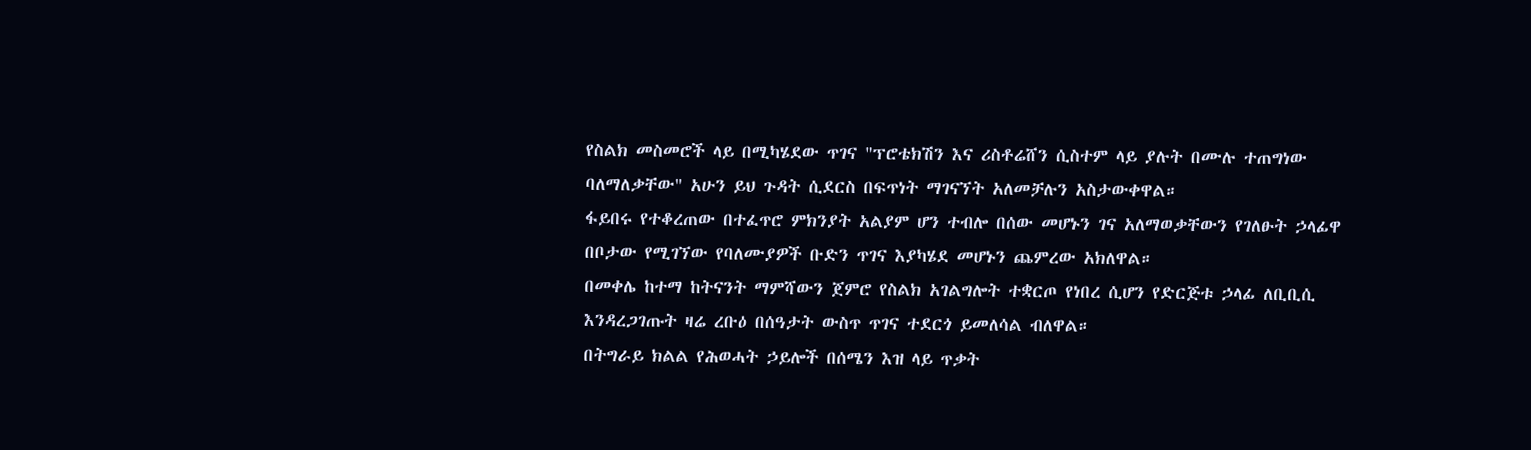የስልክ መስመሮች ላይ በሚካሄደው ጥገና "ፕሮቴክሽን እና ሪስቶሬሸን ሲስተም ላይ ያሉት በሙሉ ተጠግነው ባለማለቃቸው" አሁን ይህ ጉዳት ሲደርስ በፍጥነት ማገናኘት አለመቻሉን አስታውቀዋል።
ፋይበሩ የተቆረጠው በተፈጥሮ ምክንያት አልያም ሆን ተብሎ በሰው መሆኑን ገና አለማወቃቸውን የገለፁት ኃላፊዋ በቦታው የሚገኘው የባለሙያዎች ቡድን ጥገና እያካሄደ መሆኑን ጨምረው አክለዋል።
በመቀሌ ከተማ ከትናንት ማምሻውን ጀምሮ የስልክ አገልግሎት ተቋርጦ የነበረ ሲሆን የድርጅቱ ኃላፊ ለቢቢሲ እንዳረጋገጡት ዛሬ ረቡዕ በሰዓታት ውስጥ ጥገና ተደርጎ ይመለሳል ብለዋል።
በትግራይ ክልል የሕወሓት ኃይሎች በሰሜን እዝ ላይ ጥቃት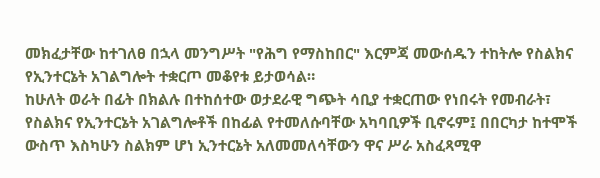መክፈታቸው ከተገለፀ በኋላ መንግሥት "የሕግ የማስከበር" እርምጃ መውሰዱን ተከትሎ የስልክና የኢንተርኔት አገልግሎት ተቋርጦ መቆየቱ ይታወሳል።
ከሁለት ወራት በፊት በክልሉ በተከሰተው ወታደራዊ ግጭት ሳቢያ ተቋርጠው የነበሩት የመብራት፣ የስልክና የኢንተርኔት አገልግሎቶች በከፊል የተመለሱባቸው አካባቢዎች ቢኖሩም፤ በበርካታ ከተሞች ውስጥ እስካሁን ስልክም ሆነ ኢንተርኔት አለመመለሳቸውን ዋና ሥራ አስፈጻሚዋ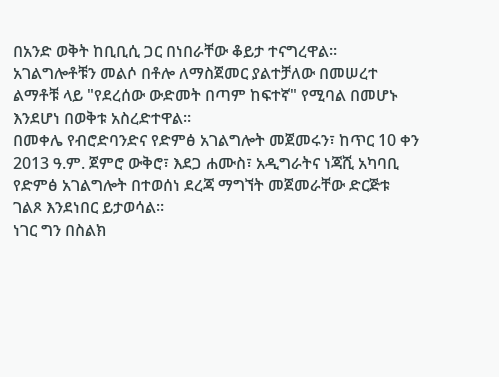በአንድ ወቅት ከቢቢሲ ጋር በነበራቸው ቆይታ ተናግረዋል።
አገልግሎቶቹን መልሶ በቶሎ ለማስጀመር ያልተቻለው በመሠረተ ልማቶቹ ላይ "የደረሰው ውድመት በጣም ከፍተኛ" የሚባል በመሆኑ እንደሆነ በወቅቱ አስረድተዋል።
በመቀሌ የብሮድባንድና የድምፅ አገልግሎት መጀመሩን፣ ከጥር 10 ቀን 2013 ዓ.ም. ጀምሮ ውቅሮ፣ እደጋ ሐሙስ፣ አዲግራትና ነጃሺ አካባቢ የድምፅ አገልግሎት በተወሰነ ደረጃ ማግኘት መጀመራቸው ድርጅቱ ገልጾ እንደነበር ይታወሳል።
ነገር ግን በስልክ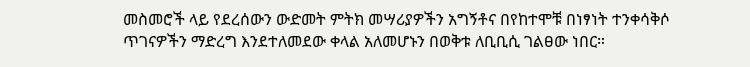መስመሮች ላይ የደረሰውን ውድመት ምትክ መሣሪያዎችን አግኝቶና በየከተሞቹ በነፃነት ተንቀሳቅሶ ጥገናዎችን ማድረግ እንደተለመደው ቀላል አለመሆኑን በወቅቱ ለቢቢሲ ገልፀው ነበር።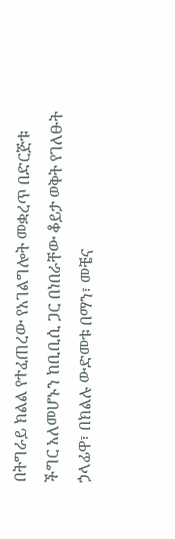በትግራይ ክልል የተፈጠረው የአገልግሎት መቋረጥ በድርጅቱ ችግር አለመሆኑን ከቢቢሲ ጋር በነበራቸው ቆይታ ወቅት የገለፁት ኃላፊዋ፣ በክልሉ ውድመቱ በማን፣ መቼና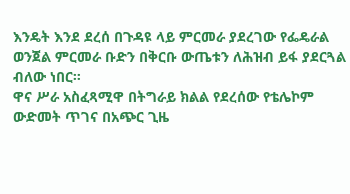እንዴት እንደ ደረሰ በጉዳዩ ላይ ምርመራ ያደረገው የፌዴራል ወንጀል ምርመራ ቡድን በቅርቡ ውጤቱን ለሕዝብ ይፋ ያደርጓል ብለው ነበር።
ዋና ሥራ አስፈጻሚዋ በትግራይ ክልል የደረሰው የቴሌኮም ውድመት ጥገና በአጭር ጊዜ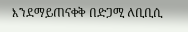እንደማይጠናቀቅ በድጋሚ ለቢቢሲ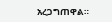አረጋግጠዋል።